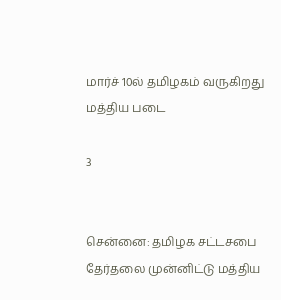மார்ச் 10ல் தமிழகம் வருகிறது மத்திய படை

3


சென்னை: தமிழக சட்டசபை தேர்தலை முன்னிட்டு மத்திய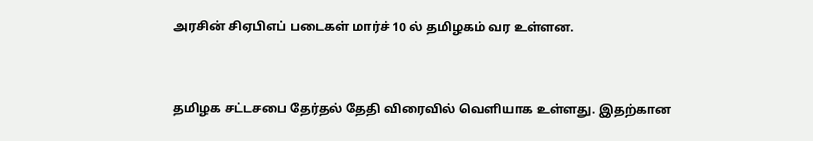அரசின் சிஏபிஎப் படைகள் மார்ச் 10 ல் தமிழகம் வர உள்ளன.


தமிழக சட்டசபை தேர்தல் தேதி விரைவில் வெளியாக உள்ளது. இதற்கான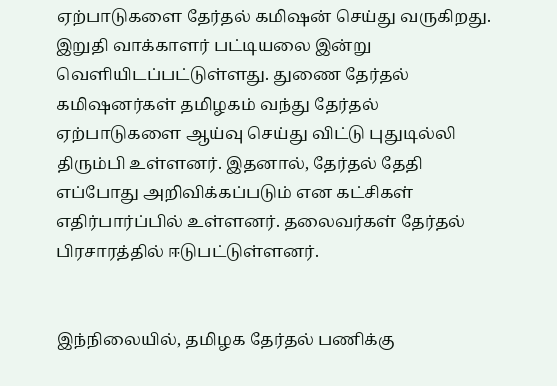ஏற்பாடுகளை தேர்தல் கமிஷன் செய்து வருகிறது. இறுதி வாக்காளர் பட்டியலை இன்று வெளியிடப்பட்டுள்ளது. துணை தேர்தல் கமிஷனர்கள் தமிழகம் வந்து தேர்தல் ஏற்பாடுகளை ஆய்வு செய்து விட்டு புதுடில்லி திரும்பி உள்ளனர். இதனால், தேர்தல் தேதி எப்போது அறிவிக்கப்படும் என கட்சிகள் எதிர்பார்ப்பில் உள்ளனர். தலைவர்கள் தேர்தல் பிரசாரத்தில் ஈடுபட்டுள்ளனர்.


இந்நிலையில், தமிழக தேர்தல் பணிக்கு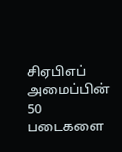சிஏபிஎப் அமைப்பின் 50 படைகளை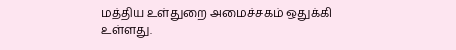மத்திய உள்துறை அமைச்சகம் ஒதுக்கி உள்ளது.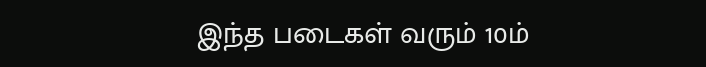இந்த படைகள் வரும் 10ம்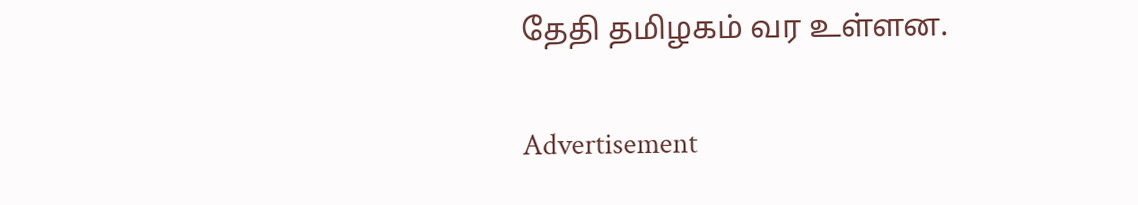தேதி தமிழகம் வர உள்ளன.

Advertisement